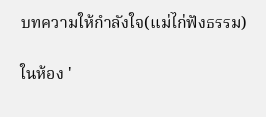บทความให้กำลังใจ(แม่ไก่ฟังธรรม)

ในห้อง '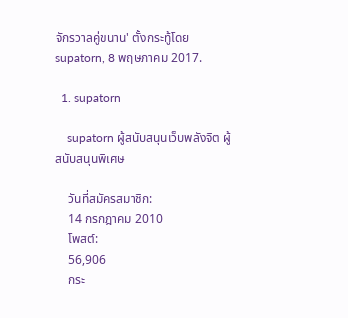จักรวาลคู่ขนาน' ตั้งกระทู้โดย supatorn, 8 พฤษภาคม 2017.

  1. supatorn

    supatorn ผู้สนับสนุนเว็บพลังจิต ผู้สนับสนุนพิเศษ

    วันที่สมัครสมาชิก:
    14 กรกฎาคม 2010
    โพสต์:
    56,906
    กระ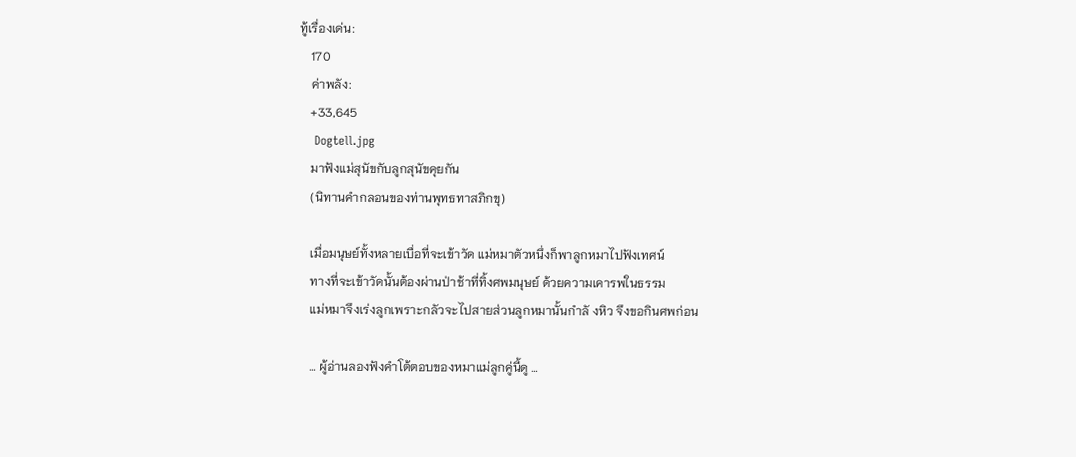ทู้เรื่องเด่น:
    170
    ค่าพลัง:
    +33,645
    Dogtell.jpg
    มาฟังแม่สุนัขกับลูกสุนัขคุยกัน
    (นิทานคำกลอนของท่านพุทธทาสภิกขุ)

    เมื่อมนุษย์ทั้งหลายเบื่อที่จะเข้าวัด แม่หมาตัวหนึ่งก็พาลูกหมาไปฟังเทศน์
    ทางที่จะเข้าวัดนั้นต้องผ่านป่าช้าที่ทิ้งศพมนุษย์ ด้วยความเคารพในธรรม
    แม่หมาจึงเร่งลูกเพราะกลัวจะไปสายส่วนลูกหมานั้นกำลั งหิว จึงขอกินศพก่อน

    … ผู้อ่านลองฟังคำโต้ตอบของหมาแม่ลูกคู่นี้ดู …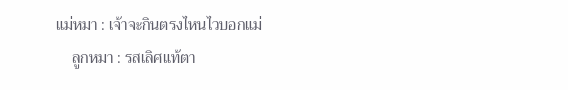แม่หมา : เจ้าจะกินตรงไหนไวบอกแม่
    ลูกหมา : รสเลิศแท้ตา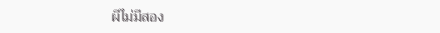ผีไม่มีสอง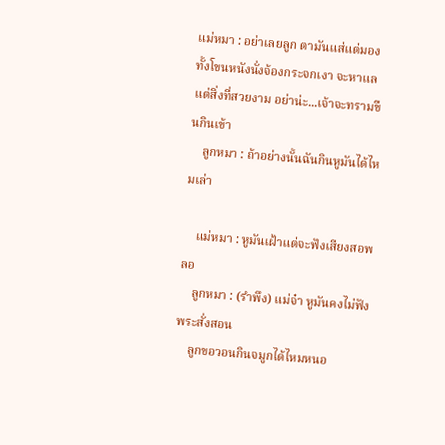แม่หมา : อย่าเลยลูก ตามันแส่แต่มอง ทั้งโขนหนังนั่งจ้องกระจกเงา จะหาแลแต่สิ่งที่สวยงาม อย่าน่ะ...เจ้าจะทรามขืนกินเข้า
    ลูกหมา : ถ้าอย่างนั้นฉันกินหูมันได้ไหมเล่า

    แม่หมา : หูมันเฝ้าแต่จะฟังเสียงสอพลอ
    ลูกหมา : (รำพึง) แม่จ๋า หูมันคงไม่ฟังพระสั่งสอน
    ลูกขอวอนกินจมูกได้ไหมหนอ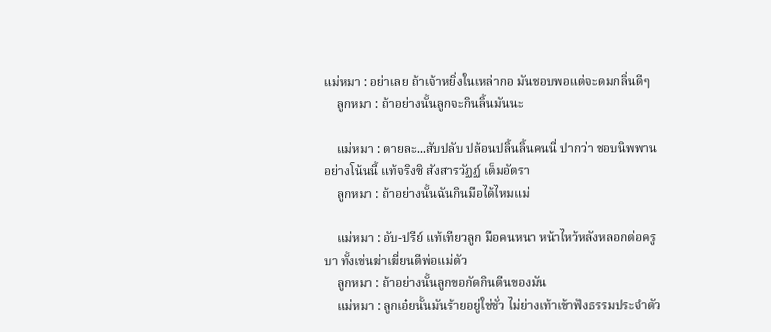แม่หมา : อย่าเลย ถ้าเจ้าหยิ่งในเหล่ากอ มันชอบพอแต่จะดมกลิ่นดีๆ
    ลูกหมา : ถ้าอย่างนั้นลูกจะกินลิ้นมันนะ

    แม่หมา : ตายละ...สับปลับ ปล้อนปลิ้นลิ้นคนนี่ ปากว่า ชอบนิพพานอย่างโน้นนี้ แท้จริงซิ สังสารวัฏฏ์ เต็มอัตรา
    ลูกหมา : ถ้าอย่างนั้นฉันกินมือได้ไหมแม่

    แม่หมา : อับ-ปรีย์ แท้เทียวลูก มือคนหนา หน้าไหว้หลังหลอกต่อครูบา ทั้งเข่นฆ่าเฆี่ยนตีพ่อแม่ตัว
    ลูกหมา : ถ้าอย่างนั้นลูกขอกัดกินตีนของมัน
    แม่หมา : ลูกเอ๋ยนั้นมันร้ายอยู่ใช่ชั่ว ไม่ย่างเท้าเข้าฟังธรรมประจำตัว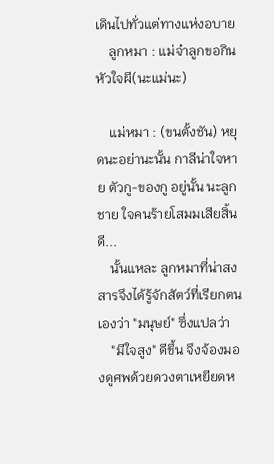เดินไปทั่วแต่ทางแห่งอบาย
    ลูกหมา : แม่จ๋าลูกขอกินหัวใจผี(นะแม่นะ)

    แม่หมา : (ขนตั้งชัน) หยุดนะอย่านะนั้น กาลีน่าใจหาย ตัวกู-ของกู อยู่นั้น นะลูกชาย ใจคนร้ายโสมมเสียสิ้นดี...
    นั้นแหละ ลูกหมาที่น่าสงสารจึงได้รู้จักสัตว์ที่เรียกตนเองว่า "มนุษย์" ซึ่งแปลว่า
    "มีใจสูง" ดีขึ้น จึงจ้องมองดูศพด้วยดวงตาเหยียดห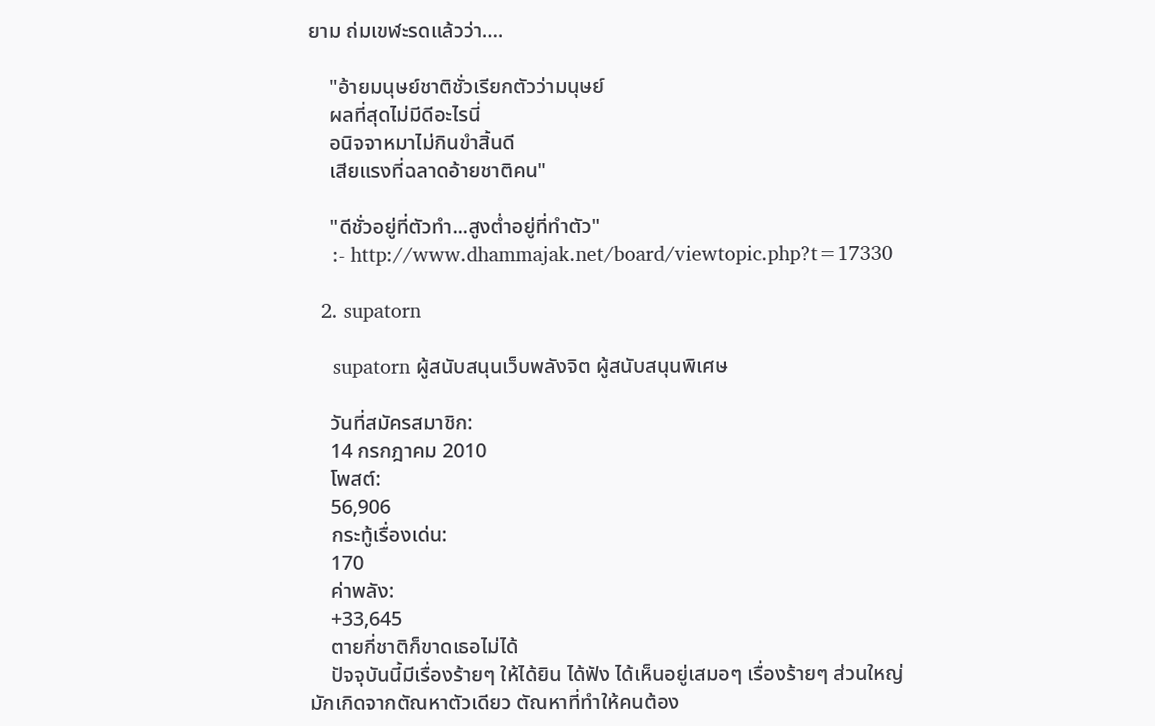ยาม ถ่มเขฬะรดแล้วว่า….

    "อ้ายมนุษย์ชาติชั่วเรียกตัวว่ามนุษย์
    ผลที่สุดไม่มีดีอะไรนี่
    อนิจจาหมาไม่กินขำสิ้นดี
    เสียแรงที่ฉลาดอ้ายชาติคน"

    "ดีชั่วอยู่ที่ตัวทำ...สูงต่ำอยู่ที่ทำตัว"
    :- http://www.dhammajak.net/board/viewtopic.php?t=17330

  2. supatorn

    supatorn ผู้สนับสนุนเว็บพลังจิต ผู้สนับสนุนพิเศษ

    วันที่สมัครสมาชิก:
    14 กรกฎาคม 2010
    โพสต์:
    56,906
    กระทู้เรื่องเด่น:
    170
    ค่าพลัง:
    +33,645
    ตายกี่ชาติก็ขาดเธอไม่ได้
    ปัจจุบันนี้มีเรื่องร้ายๆ ให้ได้ยิน ได้ฟัง ได้เห็นอยู่เสมอๆ เรื่องร้ายๆ ส่วนใหญ่มักเกิดจากตัณหาตัวเดียว ตัณหาที่ทำให้คนต้อง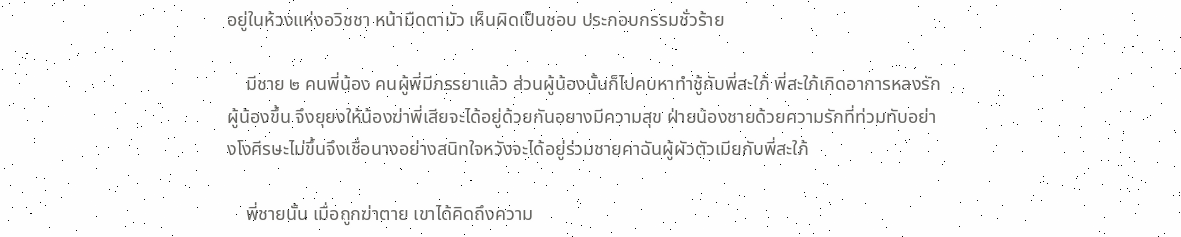อยู่ในห้วงแห่งอวิชชา หน้ามืดตามัว เห็นผิดเป็นชอบ ประกอบกรรมชั่วร้าย

    มีชาย ๒ คนพี่น้อง คนผู้พี่มีภรรยาแล้ว ส่วนผู้น้องนั้นก็ไปคบหาทำชู้กับพี่สะใภ้ พี่สะใภ้เกิดอาการหลงรักผู้น้องขึ้น จึงยุยงให้น้องฆ่าพี่เสียจะได้อยู่ด้วยกันอยางมีความสุข ฝ่ายน้องชายด้วยความรักที่ท่วมทับอย่างโงศีรษะไม่ขึ้นจึงเชื่อนางอย่างสนิทใจหวังจะได้อยู่ร่วมชายคาฉันผู้ผัวตัวเมียกับพี่สะใภ้

    พี่ชายนั้น เมื่อถูกฆ่าตาย เขาได้คิดถึงความ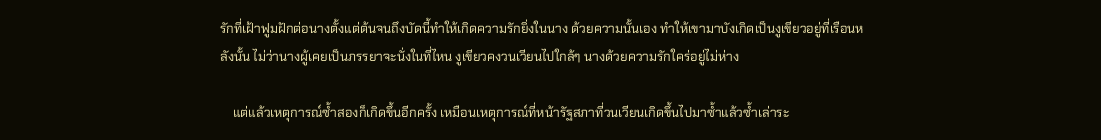รักที่เฝ้าฟูมฝักต่อนางตั้งแต่ต้นจนถึงบัดนี้ทำให้เกิดความรักยิ่งในนาง ด้วยความนั้นเอง ทำให้เขามาบังเกิดเป็นงูเขียวอยู่ที่เรือนหลังนั้น ไม่ว่านางผู้เคยเป็นภรรยาจะนั่งในที่ไหน งูเขียวคงวนเวียนไปใกล้ๆ นางด้วยความรักใคร่อยู่ไม่ห่าง

    แต่แล้วเหตุการณ์ซ้ำสองก็เกิดขึ้นอีกครั้ง เหมือนเหตุการณ์ที่หน้ารัฐสภาที่วนเวียนเกิดขึ้นไปมาซ้ำแล้วซ้ำเล่าระ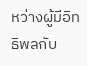หว่างผู้มีอิทธิพลกับ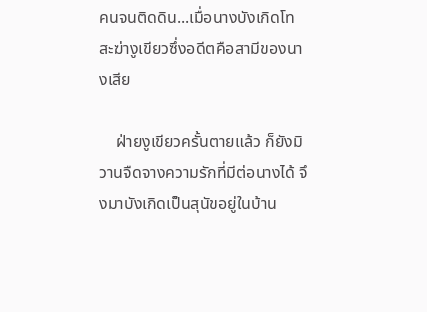คนจนติดดิน...เมื่อนางบังเกิดโทสะฆ่างูเขียวซึ่งอดีตคือสามีของนางเสีย

    ฝ่ายงูเขียวครั้นตายแล้ว ก็ยังมิวานจืดจางความรักที่มีต่อนางได้ จึงมาบังเกิดเป็นสุนัขอยู่ในบ้าน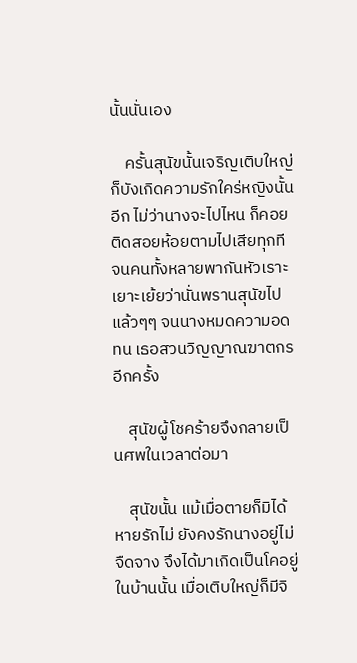นั้นนั่นเอง

    ครั้นสุนัขนั้นเจริญเติบใหญ่ก็บังเกิดความรักใคร่หญิงนั้นอีก ไม่ว่านางจะไปไหน ก็คอยติดสอยห้อยตามไปเสียทุกที จนคนทั้งหลายพากันหัวเราะเยาะเย้ยว่านั่นพรานสุนัขไปแล้วๆๆ จนนางหมดความอดทน เธอสวนวิญญาณฆาตกรอีกครั้ง

    สุนัขผู้โชคร้ายจึงกลายเป็นศพในเวลาต่อมา

    สุนัขนั้น แม้เมื่อตายก็มิได้หายรักไม่ ยังคงรักนางอยู่ไม่จืดจาง จึงได้มาเกิดเป็นโคอยู่ในบ้านนั้น เมื่อเติบใหญ่ก็มีจิ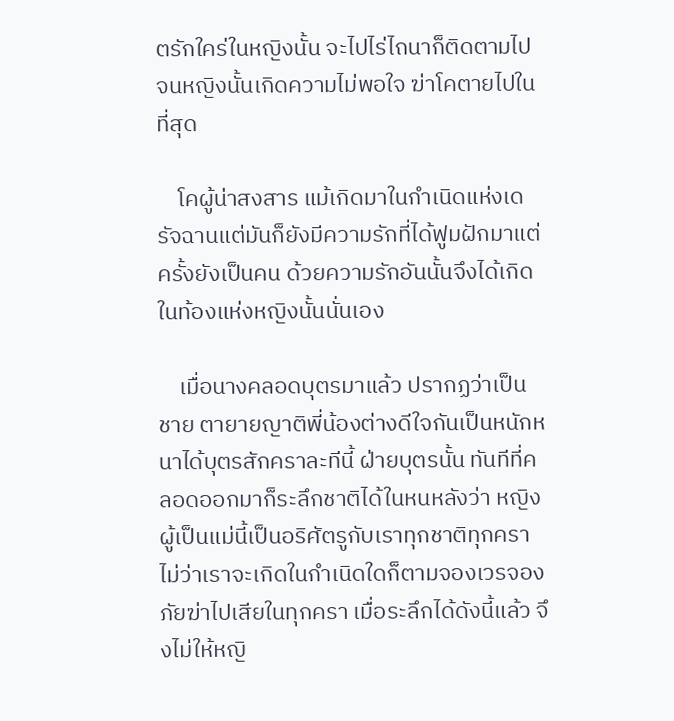ตรักใคร่ในหญิงนั้น จะไปไร่ไถนาก็ติดตามไป จนหญิงนั้นเกิดความไม่พอใจ ฆ่าโคตายไปในที่สุด

    โคผู้น่าสงสาร แม้เกิดมาในกำเนิดแห่งเดรัจฉานแต่มันก็ยังมีความรักที่ได้ฟูมฝักมาแต่ครั้งยังเป็นคน ด้วยความรักอันนั้นจึงได้เกิดในท้องแห่งหญิงนั้นนั่นเอง

    เมื่อนางคลอดบุตรมาแล้ว ปรากฏว่าเป็นชาย ตายายญาติพี่น้องต่างดีใจกันเป็นหนักหนาได้บุตรสักคราละทีนี้ ฝ่ายบุตรนั้น ทันทีที่คลอดออกมาก็ระลึกชาติได้ในหนหลังว่า หญิงผู้เป็นแม่นี้เป็นอริศัตรูกับเราทุกชาติทุกครา ไม่ว่าเราจะเกิดในกำเนิดใดก็ตามจองเวรจองภัยฆ่าไปเสียในทุกครา เมื่อระลึกได้ดังนี้แล้ว จึงไม่ให้หญิ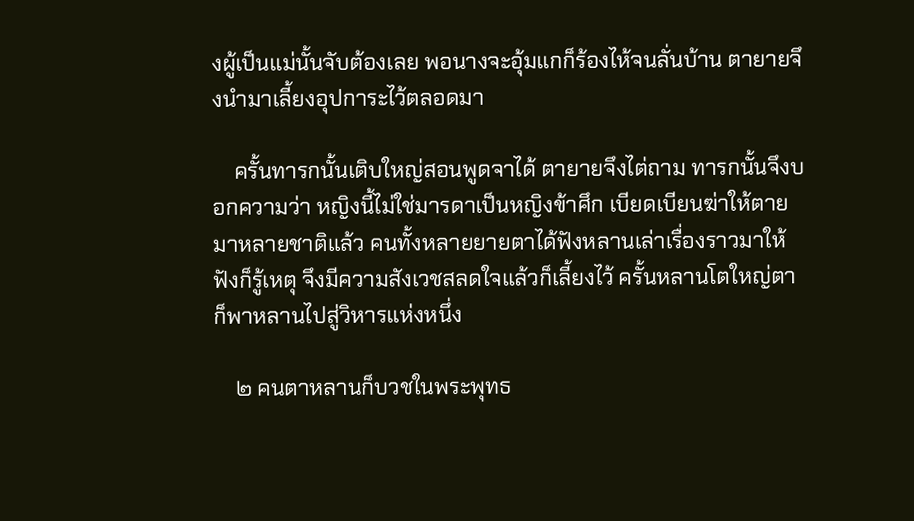งผู้เป็นแม่นั้นจับต้องเลย พอนางจะอุ้มแกก็ร้องไห้จนลั่นบ้าน ตายายจึงนำมาเลี้ยงอุปการะไว้ตลอดมา

    ครั้นทารกนั้นเติบใหญ่สอนพูดจาได้ ตายายจึงไต่ถาม ทารกนั้นจึงบอกความว่า หญิงนี้ไม่ใช่มารดาเป็นหญิงข้าศึก เบียดเบียนฆ่าให้ตายมาหลายชาติแล้ว คนทั้งหลายยายตาได้ฟังหลานเล่าเรื่องราวมาให้ฟังก็รู้เหตุ จึงมีความสังเวชสลดใจแล้วก็เลี้ยงไว้ ครั้นหลานโตใหญ่ตาก็พาหลานไปสู่วิหารแห่งหนึ่ง

    ๒ คนตาหลานก็บวชในพระพุทธ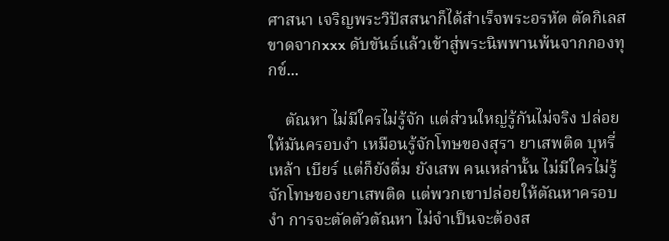ศาสนา เจริญพระวิปัสสนาก็ได้สำเร็จพระอรหัต ตัดกิเลสขาดจากxxx ดับขันธ์แล้วเข้าสู่พระนิพพานพ้นจากกองทุกข์...

    ตัณหา ไม่มีใครไม่รู้จัก แต่ส่วนใหญ่รู้กันไม่จริง ปล่อยให้มันครอบงำ เหมือนรู้จักโทษของสุรา ยาเสพติด บุหรี่ เหล้า เบียร์ แต่ก็ยังดื่ม ยังเสพ คนเหล่านั้น ไม่มีใครไม่รู้จักโทษของยาเสพติด แต่พวกเขาปล่อยให้ตัณหาครอบงำ การจะตัดตัวตัณหา ไม่จำเป็นจะต้องส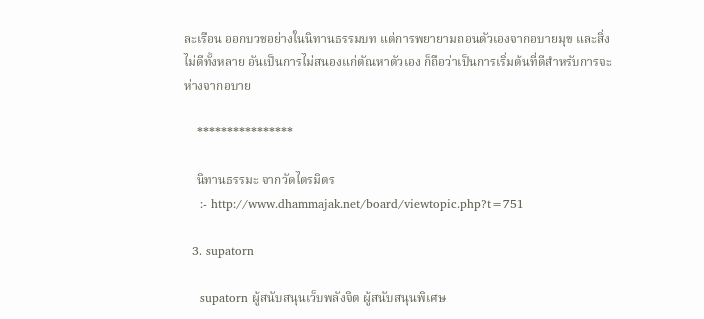ละเรือน ออกบวชอย่างในนิทานธรรมบท แต่การพยายามถอนตัวเองจากอบายมุข และสิ่งไม่ดีทั้งหลาย อันเป็นการไม่สนองแก่ตัณหาตัวเอง ก็ถือว่าเป็นการเริ่มต้นที่ดีสำหรับการจะห่างจากอบาย

    ****************

    นิทานธรรมะ จากวัดไตรมิตร
    :- http://www.dhammajak.net/board/viewtopic.php?t=751

  3. supatorn

    supatorn ผู้สนับสนุนเว็บพลังจิต ผู้สนับสนุนพิเศษ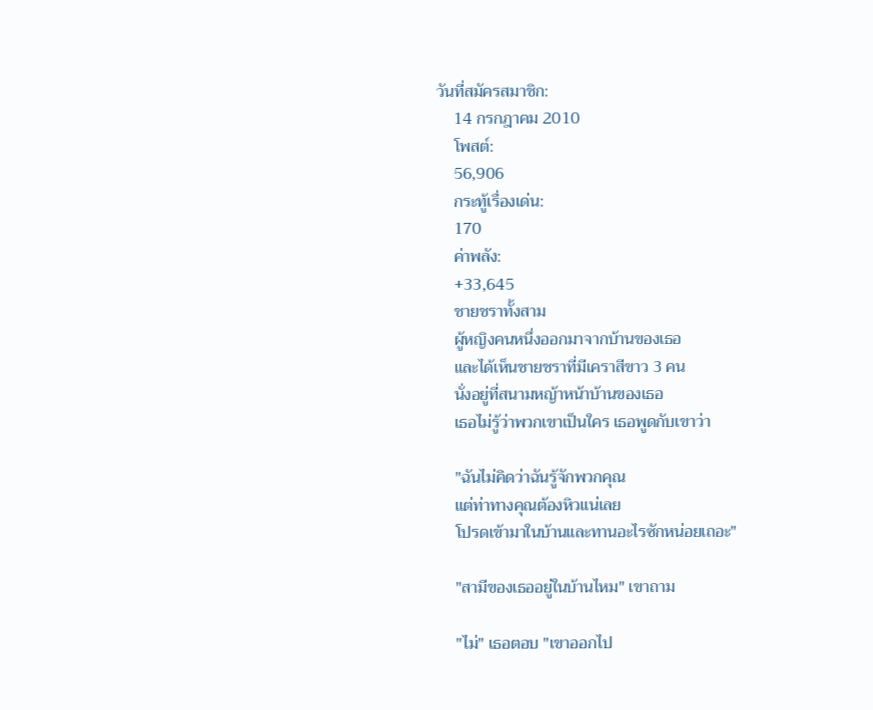วันที่สมัครสมาชิก:
    14 กรกฎาคม 2010
    โพสต์:
    56,906
    กระทู้เรื่องเด่น:
    170
    ค่าพลัง:
    +33,645
    ชายชราทั้งสาม
    ผู้หญิงคนหนึ่งออกมาจากบ้านของเธอ
    และได้เห็นชายชราที่มีเคราสีขาว 3 คน
    นั่งอยู่ที่สนามหญ้าหน้าบ้านของเธอ
    เธอไม่รู้ว่าพวกเขาเป็นใคร เธอพูดกับเขาว่า

    "ฉันไม่คิดว่าฉันรู้จักพวกคุณ
    แต่ท่าทางคุณต้องหิวแน่เลย
    โปรดเข้ามาในบ้านและทานอะไรซักหน่อยเถอะ"

    "สามีของเธออยู่ในบ้านไหม" เขาถาม

    "ไม่" เธอตอบ "เขาออกไป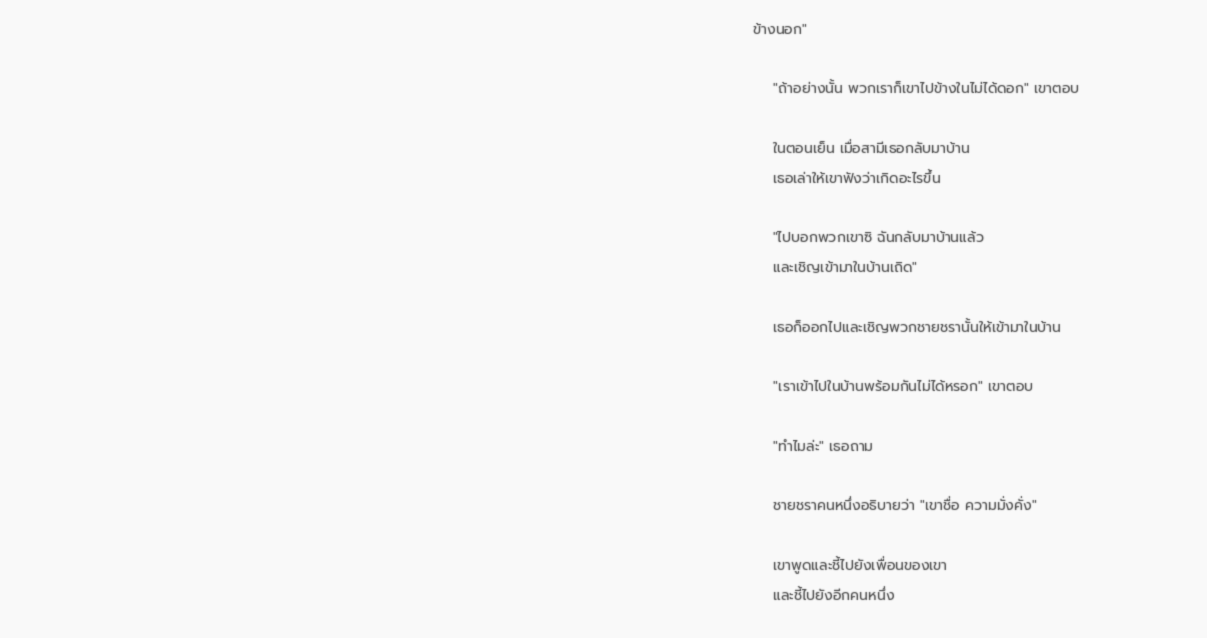ข้างนอก"

    "ถ้าอย่างนั้น พวกเราก็เขาไปข้างในไม่ได้ดอก" เขาตอบ

    ในตอนเย็น เมื่อสามีเธอกลับมาบ้าน
    เธอเล่าให้เขาฟังว่าเกิดอะไรขึ้น

    "ไปบอกพวกเขาซิ ฉันกลับมาบ้านแล้ว
    และเชิญเข้ามาในบ้านเถิด"

    เธอก็ออกไปและเชิญพวกชายชรานั้นให้เข้ามาในบ้าน

    "เราเข้าไปในบ้านพร้อมกันไม่ได้หรอก" เขาตอบ

    "ทำไมล่ะ" เธอถาม

    ชายชราคนหนึ่งอธิบายว่า "เขาชื่อ ความมั่งคั่ง"

    เขาพูดและชี้ไปยังเพื่อนของเขา
    และชี้ไปยังอีกคนหนึ่ง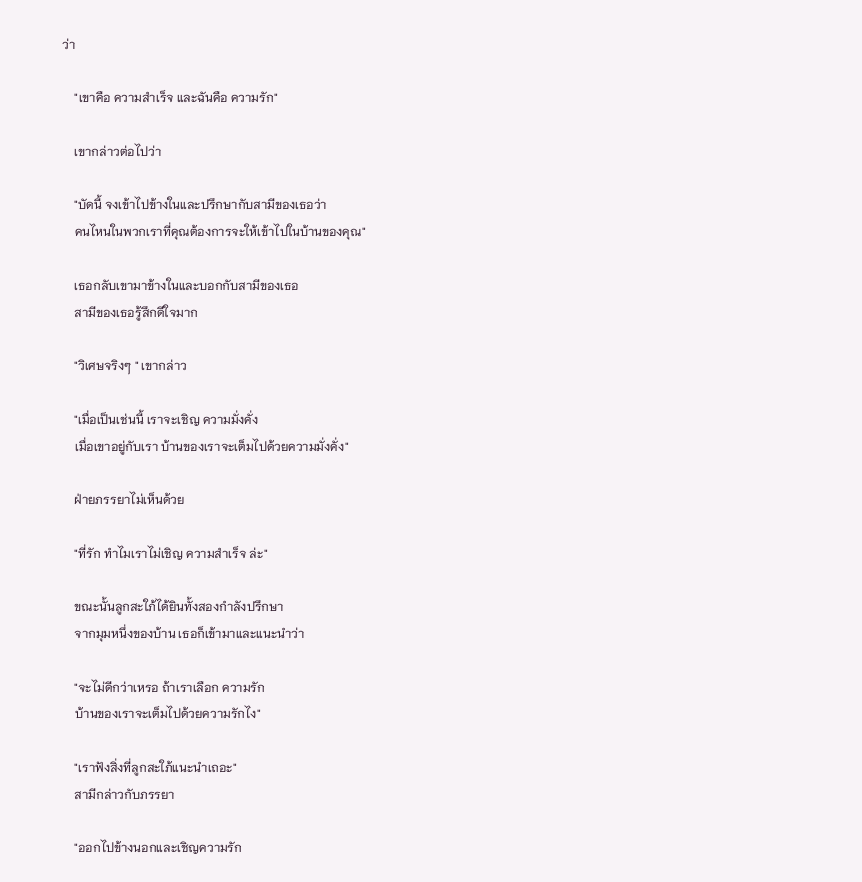ว่า

    "เขาคือ ความสำเร็จ และฉันคือ ความรัก"

    เขากล่าวต่อไปว่า

    "บัดนี้ จงเข้าไปข้างในและปรึกษากับสามีของเธอว่า
    คนไหนในพวกเราที่คุณต้องการจะให้เข้าไปในบ้านของคุณ"

    เธอกลับเขามาข้างในและบอกกับสามีของเธอ
    สามีของเธอรู้สึกดีใจมาก

    "วิเศษจริงๆ " เขากล่าว

    "เมื่อเป็นเช่นนี้ เราจะเชิญ ความมั่งคั่ง
    เมื่อเขาอยู่กับเรา บ้านของเราจะเต็มไปด้วยความมั่งคั่ง"

    ฝ่ายภรรยาไม่เห็นด้วย

    "ที่รัก ทำไมเราไม่เชิญ ความสำเร็จ ล่ะ"

    ขณะนั้นลูกสะใภ้ได้ยินทั้งสองกำลังปรึกษา
    จากมุมหนึ่งของบ้าน เธอก็เข้ามาและแนะนำว่า

    "จะไม่ดีกว่าเหรอ ถ้าเราเลือก ความรัก
    บ้านของเราจะเต็มไปด้วยความรักไง"

    "เราฟังสิ่งที่ลูกสะใภ้แนะนำเถอะ"
    สามีกล่าวกับภรรยา

    "ออกไปข้างนอกและเชิญความรัก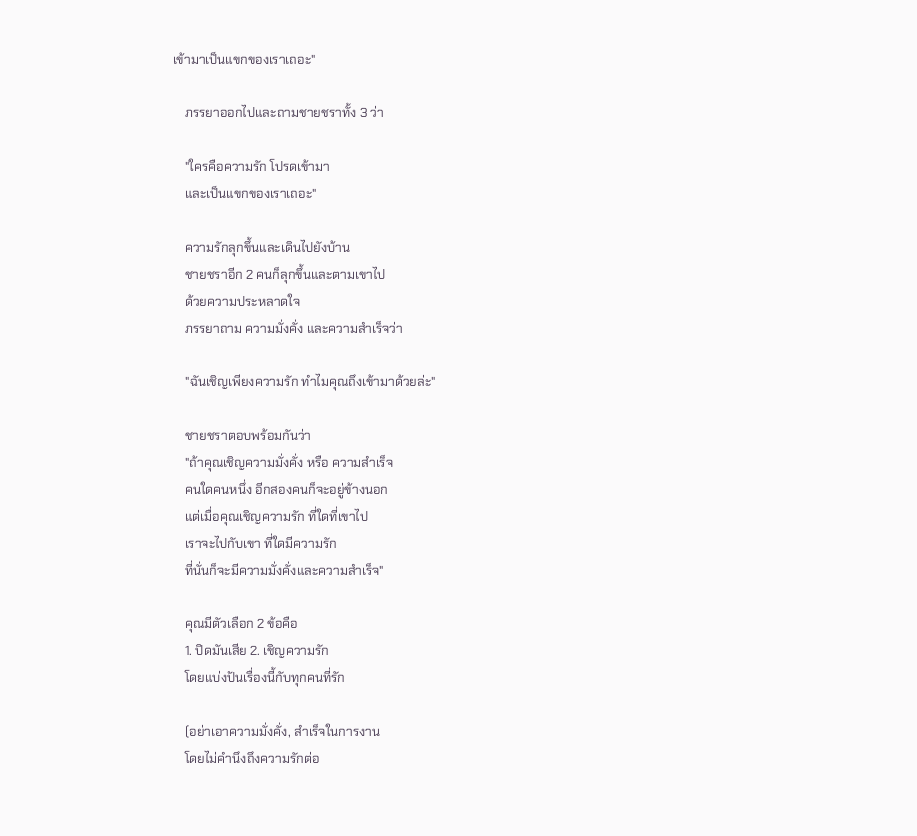เข้ามาเป็นแขกของเราเถอะ"

    ภรรยาออกไปและถามชายชราทั้ง 3 ว่า

    "ใครคือความรัก โปรดเข้ามา
    และเป็นแขกของเราเถอะ"

    ความรักลุกขึ้นและเดินไปยังบ้าน
    ชายชราอีก 2 คนก็ลุกขึ้นและตามเขาไป
    ด้วยความประหลาดใจ
    ภรรยาถาม ความมั่งคั่ง และความสำเร็จว่า

    "ฉันเชิญเพียงความรัก ทำไมคุณถึงเข้ามาด้วยล่ะ"

    ชายชราตอบพร้อมกันว่า
    "ถ้าคุณเชิญความมั่งคั่ง หรือ ความสำเร็จ
    คนใดคนหนึ่ง อีกสองคนก็จะอยู่ข้างนอก
    แต่เมื่อคุณเชิญความรัก ที่ใดที่เขาไป
    เราจะไปกับเขา ที่ใดมีความรัก
    ที่นั่นก็จะมีความมั่งคั่งและความสำเร็จ"

    คุณมีตัวเลือก 2 ข้อคือ
    1. ปิดมันเสีย 2. เชิญความรัก
    โดยแบ่งปันเรื่องนี้กับทุกคนที่รัก

    (อย่าเอาความมั่งคั่ง, สำเร็จในการงาน
    โดยไม่คำนึงถึงความรักต่อ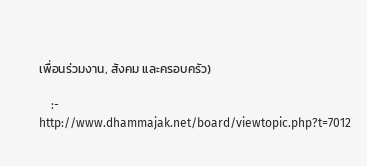เพื่อนร่วมงาน, สังคม และครอบครัว)

    :- http://www.dhammajak.net/board/viewtopic.php?t=7012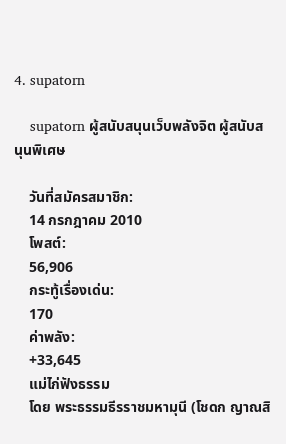4. supatorn

    supatorn ผู้สนับสนุนเว็บพลังจิต ผู้สนับสนุนพิเศษ

    วันที่สมัครสมาชิก:
    14 กรกฎาคม 2010
    โพสต์:
    56,906
    กระทู้เรื่องเด่น:
    170
    ค่าพลัง:
    +33,645
    แม่ไก่ฟังธรรม
    โดย พระธรรมธีรราชมหามุนี (โชดก ญาณสิ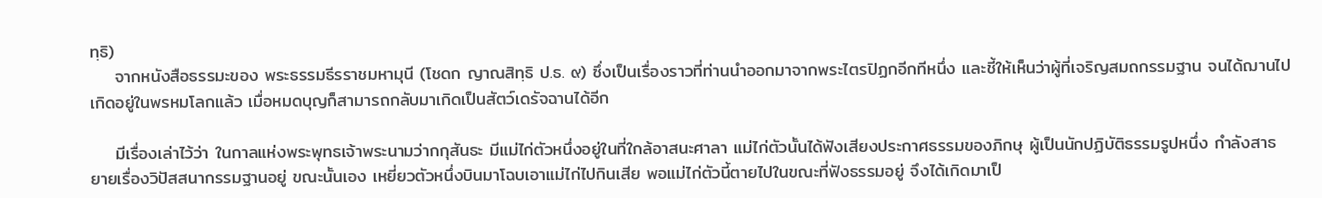ทฺธิ)
    จากหนังสือธรรมะของ พระธรรมธีรราชมหามุนี (โชดก ญาณสิทฺธิ ป.ธ. ๙) ซึ่งเป็นเรื่องราวที่ท่านนำออกมาจากพระไตรปิฏกอีกทีหนึ่ง และชี้ให้เห็นว่าผู้ที่เจริญสมถกรรมฐาน จนได้ฌานไปเกิดอยู่ในพรหมโลกแล้ว เมื่อหมดบุญก็สามารถกลับมาเกิดเป็นสัตว์เดรัจฉานได้อีก

    มีเรื่องเล่าไว้ว่า ในกาลแห่งพระพุทธเจ้าพระนามว่ากกุสันธะ มีแม่ไก่ตัวหนึ่งอยู่ในที่ใกล้อาสนะศาลา แม่ไก่ตัวนั้นได้ฟังเสียงประกาศธรรมของภิกษุ ผู้เป็นนักปฏิบัติธรรมรูปหนึ่ง กำลังสาธยายเรื่องวิปัสสนากรรมฐานอยู่ ขณะนั้นเอง เหยี่ยวตัวหนึ่งบินมาโฉบเอาแม่ไก่ไปกินเสีย พอแม่ไก่ตัวนี้ตายไปในขณะที่ฟังธรรมอยู่ จึงได้เกิดมาเป็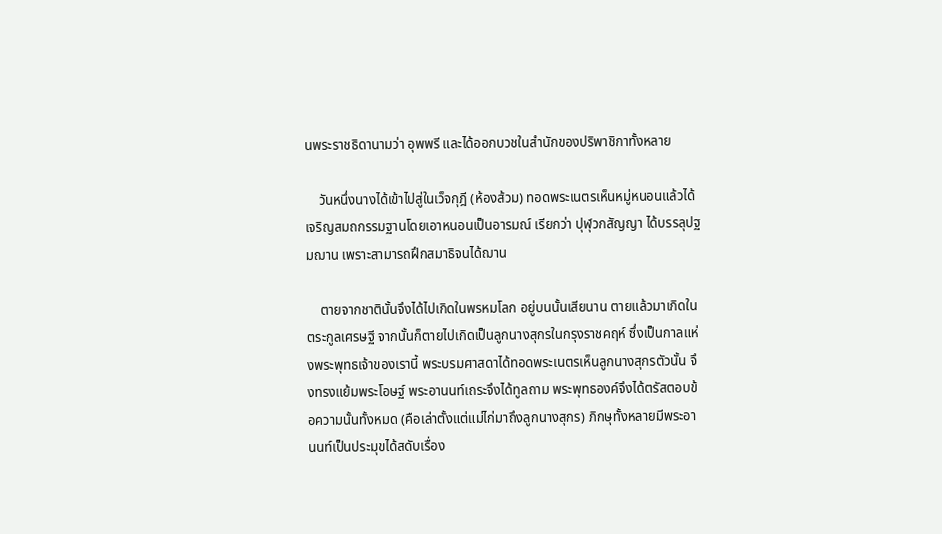นพระราชธิดานามว่า อุพพรี และได้ออกบวชในสำนักของปริพาชิกาทั้งหลาย

    วันหนึ่งนางได้เข้าไปสู่ในเว็จกุฎี (ห้องส้วม) ทอดพระเนตรเห็นหมู่หนอนแล้วได้เจริญสมถกรรมฐานโดยเอาหนอนเป็นอารมณ์ เรียกว่า ปุฬุวกสัญญา ได้บรรลุปฐมฌาน เพราะสามารถฝึกสมาธิจนได้ฌาน

    ตายจากชาตินั้นจึงได้ไปเกิดในพรหมโลก อยู่บนนั้นเสียนาน ตายแล้วมาเกิดในตระกูลเศรษฐี จากนั้นก็ตายไปเกิดเป็นลูกนางสุกรในกรุงราชคฤห์ ซึ่งเป็นกาลแห่งพระพุทธเจ้าของเรานี้ พระบรมศาสดาได้ทอดพระเนตรเห็นลูกนางสุกรตัวนั้น จึงทรงแย้มพระโอษฐ์ พระอานนท์เถระจึงได้ทูลถาม พระพุทธองค์จึงได้ตรัสตอบข้อความนั้นทั้งหมด (คือเล่าตั้งแต่แม่ไก่มาถึงลูกนางสุกร) ภิกษุทั้งหลายมีพระอานนท์เป็นประมุขได้สดับเรื่อง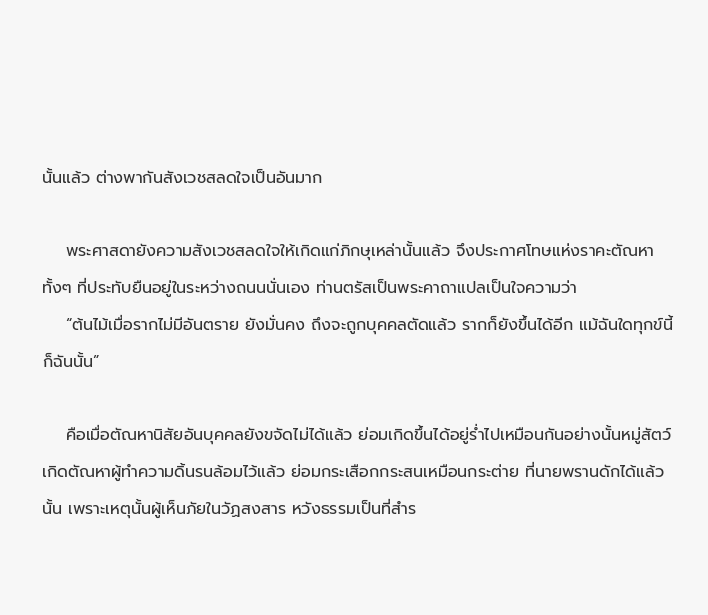นั้นแล้ว ต่างพากันสังเวชสลดใจเป็นอันมาก

    พระศาสดายังความสังเวชสลดใจให้เกิดแก่ภิกษุเหล่านั้นแล้ว จึงประกาศโทษแห่งราคะตัณหา ทั้งๆ ที่ประทับยืนอยู่ในระหว่างถนนนั่นเอง ท่านตรัสเป็นพระคาถาแปลเป็นใจความว่า
    “ต้นไม้เมื่อรากไม่มีอันตราย ยังมั่นคง ถึงจะถูกบุคคลตัดแล้ว รากก็ยังขึ้นได้อีก แม้ฉันใดทุกข์นี้ก็ฉันนั้น”

    คือเมื่อตัณหานิสัยอันบุคคลยังขจัดไม่ได้แล้ว ย่อมเกิดขึ้นได้อยู่ร่ำไปเหมือนกันอย่างนั้นหมู่สัตว์เกิดตัณหาผู้ทำความดิ้นรนล้อมไว้แล้ว ย่อมกระเสือกกระสนเหมือนกระต่าย ที่นายพรานดักได้แล้วนั้น เพราะเหตุนั้นผู้เห็นภัยในวัฏสงสาร หวังธรรมเป็นที่สำร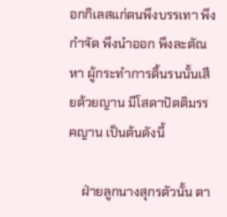อกกิเลสแก่ตนพึงบรรเทา พึงกำจัด พึงนำออก พึงละตัณหา ผู้กระทำการดิ้นรนนั้นเสียด้วยญาน มีโสดาปัตติมรรคญาน เป็นต้นดังนี้

    ฝ่ายลูกนางสุกรตัวนั้น ตา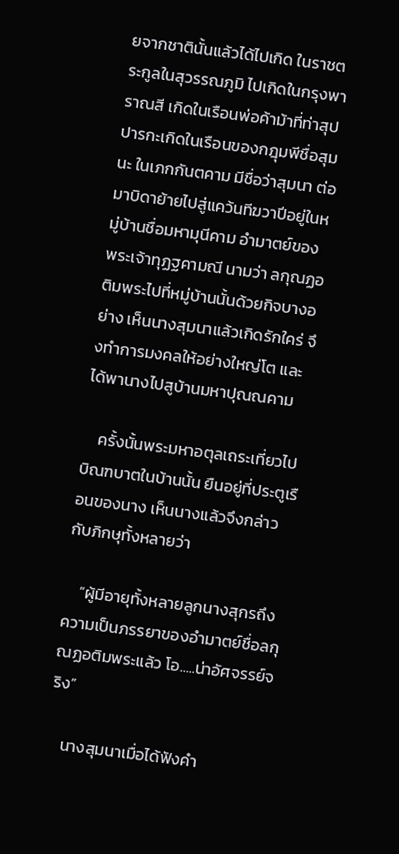ยจากชาตินั้นแล้วได้ไปเกิด ในราชตระกูลในสุวรรณภูมิ ไปเกิดในกรุงพาราณสี เกิดในเรือนพ่อค้าม้าที่ท่าสุปปารกะเกิดในเรือนของกฎุมพีชื่อสุมนะ ในเภกกันตคาม มีชื่อว่าสุมนา ต่อมาบิดาย้ายไปสู่แคว้นทีฆวาปีอยู่ในหมู่บ้านชื่อมหามุนีคาม อำมาตย์ของพระเจ้าทุฏฐคามณี นามว่า ลกุณฏอติมพระไปที่หมู่บ้านนั้นด้วยกิจบางอย่าง เห็นนางสุมนาแล้วเกิดรักใคร่ จึงทำการมงคลให้อย่างใหญ่โต และได้พานางไปสูบ้านมหาปุณณคาม

    ครั้งนั้นพระมหาอตุลเถระเที่ยวไปบิณฑบาตในบ้านนั้น ยืนอยู่ที่ประตูเรือนของนาง เห็นนางแล้วจึงกล่าวกับภิกษุทั้งหลายว่า

    “ผู้มีอายุทั้งหลายลูกนางสุกรถึงความเป็นภรรยาของอำมาตย์ชื่อลกุณฏอติมพระแล้ว โอ.....น่าอัศจรรย์จริง”

    นางสุมนาเมื่อได้ฟังคำ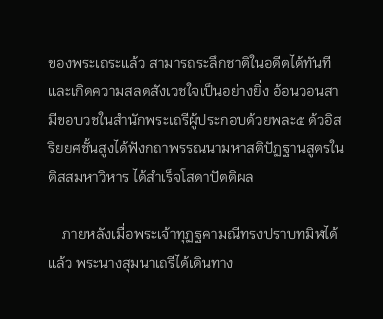ของพระเถระแล้ว สามารถระลึกชาติในอดีตได้ทันทีและเกิดความสลดสังเวชใจเป็นอย่างยิ่ง อ้อนวอนสามีขอบวชในสำนักพระเถรีผู้ประกอบด้วยพละ๕ ด้วอิสริยยศชั้นสูงได้ฟังกถาพรรณนามหาสติปัฏฐานสูตรในติสสมหาวิหาร ได้สำเร็จโสดาปัตติผล

    ภายหลังเมื่อพระเจ้าทุฏฐคามณีทรงปราบทมิฬได้แล้ว พระนางสุมนาเถรีได้เดินทาง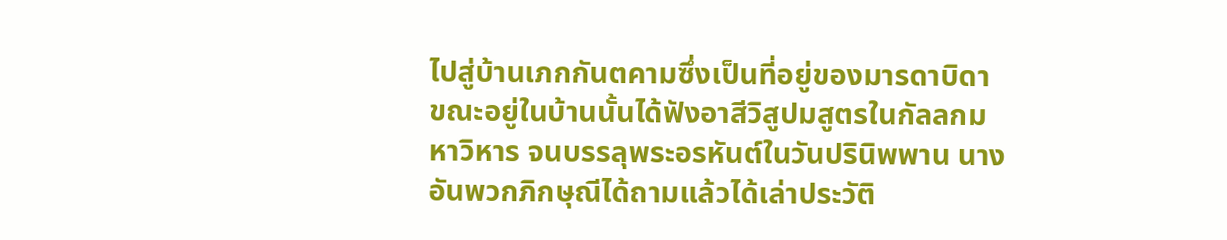ไปสู่บ้านเภกกันตคามซึ่งเป็นที่อยู่ของมารดาบิดา ขณะอยู่ในบ้านนั้นได้ฟังอาสีวิสูปมสูตรในกัลลกมหาวิหาร จนบรรลุพระอรหันต์ในวันปรินิพพาน นางอันพวกภิกษุณีได้ถามแล้วได้เล่าประวัติ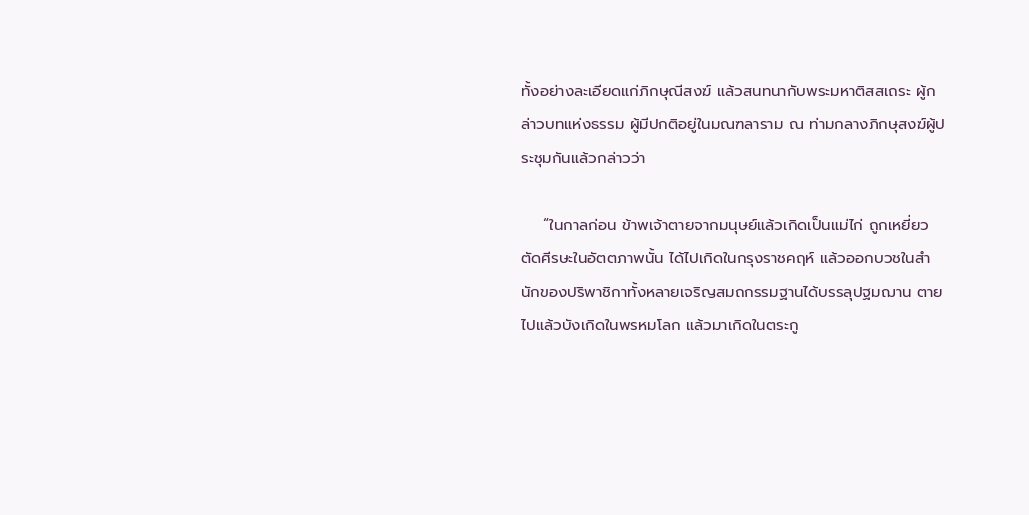ทั้งอย่างละเอียดแก่ภิกษุณีสงฆ์ แล้วสนทนากับพระมหาติสสเถระ ผู้กล่าวบทแห่งธรรม ผู้มีปกติอยู่ในมณฑลาราม ณ ท่ามกลางภิกษุสงฆ์ผู้ประชุมกันแล้วกล่าวว่า

    “ในกาลก่อน ข้าพเจ้าตายจากมนุษย์แล้วเกิดเป็นแม่ไก่ ถูกเหยี่ยวตัดศีรษะในอัตตภาพนั้น ได้ไปเกิดในกรุงราชคฤห์ แล้วออกบวชในสำนักของปริพาชิกาทั้งหลายเจริญสมถกรรมฐานได้บรรลุปฐมฌาน ตายไปแล้วบังเกิดในพรหมโลก แล้วมาเกิดในตระกู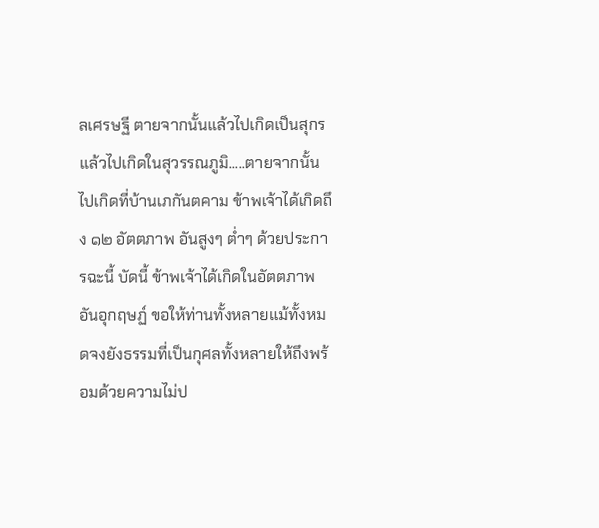ลเศรษฐี ตายจากนั้นแล้วไปเกิดเป็นสุกร แล้วไปเกิดในสุวรรณภูมิ.....ตายจากนั้นไปเกิดที่บ้านเภกันตคาม ข้าพเจ้าได้เกิดถึง ๑๒ อัตตภาพ อันสูงๆ ต่ำๆ ด้วยประการฉะนี้ บัดนี้ ข้าพเจ้าได้เกิดในอัตตภาพอันอุกฤษฏ์ ขอให้ท่านทั้งหลายแม้ทั้งหมดจงยังธรรมที่เป็นกุศลทั้งหลายให้ถึงพร้อมด้วยความไม่ป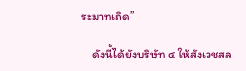ระมาทเถิด”

    ดังนี้ได้ยังบริษัท ๔ ให้สังเวชสล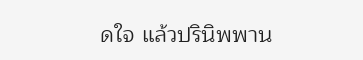ดใจ แล้วปรินิพพาน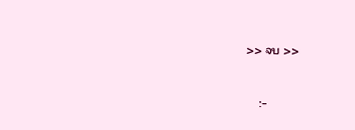>> จบ >>

    :-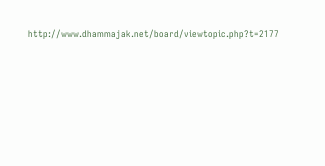http://www.dhammajak.net/board/viewtopic.php?t=2177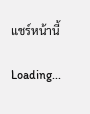แชร์หน้านี้

Loading...